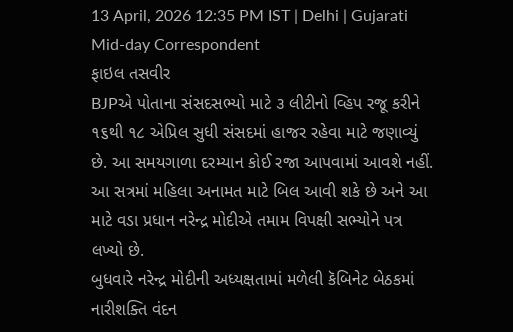13 April, 2026 12:35 PM IST | Delhi | Gujarati Mid-day Correspondent
ફાઇલ તસવીર
BJPએ પોતાના સંસદસભ્યો માટે ૩ લીટીનો વ્હિપ રજૂ કરીને ૧૬થી ૧૮ એપ્રિલ સુધી સંસદમાં હાજર રહેવા માટે જણાવ્યું છે. આ સમયગાળા દરમ્યાન કોઈ રજા આપવામાં આવશે નહીં. આ સત્રમાં મહિલા અનામત માટે બિલ આવી શકે છે અને આ માટે વડા પ્રધાન નરેન્દ્ર મોદીએ તમામ વિપક્ષી સભ્યોને પત્ર લખ્યો છે.
બુધવારે નરેન્દ્ર મોદીની અધ્યક્ષતામાં મળેલી કૅબિનેટ બેઠકમાં નારીશક્તિ વંદન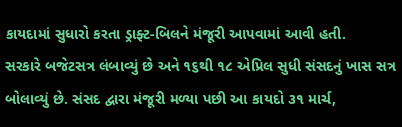કાયદામાં સુધારો કરતા ડ્રાફ્ટ-બિલને મંજૂરી આપવામાં આવી હતી.
સરકારે બજેટસત્ર લંબાવ્યું છે અને ૧૬થી ૧૮ એપ્રિલ સુધી સંસદનું ખાસ સત્ર બોલાવ્યું છે. સંસદ દ્વારા મંજૂરી મળ્યા પછી આ કાયદો ૩૧ માર્ચ,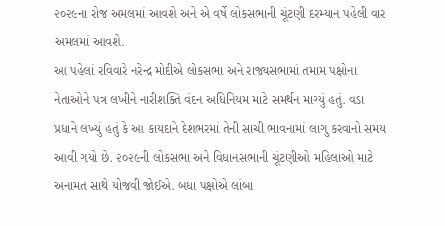૨૦૨૯ના રોજ અમલમાં આવશે અને એ વર્ષે લોકસભાની ચૂંટણી દરમ્યાન પહેલી વાર અમલમાં આવશે.
આ પહેલાં રવિવારે નરેન્દ્ર મોદીએ લોકસભા અને રાજ્યસભામાં તમામ પક્ષોના નેતાઓને પત્ર લખીને નારીશક્તિ વંદન અધિનિયમ માટે સમર્થન માગ્યું હતું. વડા પ્રધાને લખ્યું હતું કે આ કાયદાને દેશભરમાં તેની સાચી ભાવનામાં લાગુ કરવાનો સમય આવી ગયો છે. ૨૦૨૯ની લોકસભા અને વિધાનસભાની ચૂંટણીઓ મહિલાઓ માટે અનામત સાથે યોજવી જોઈએ. બધા પક્ષોએ લાંબા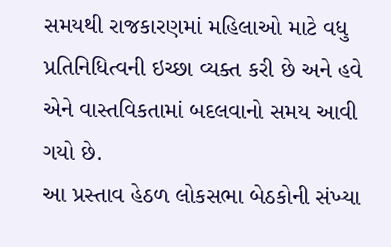સમયથી રાજકારણમાં મહિલાઓ માટે વધુ પ્રતિનિધિત્વની ઇચ્છા વ્યક્ત કરી છે અને હવે એને વાસ્તવિકતામાં બદલવાનો સમય આવી ગયો છે.
આ પ્રસ્તાવ હેઠળ લોકસભા બેઠકોની સંખ્યા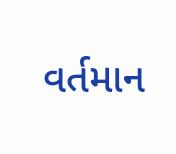વર્તમાન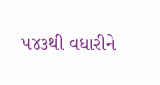૫૪૩થી વધારીને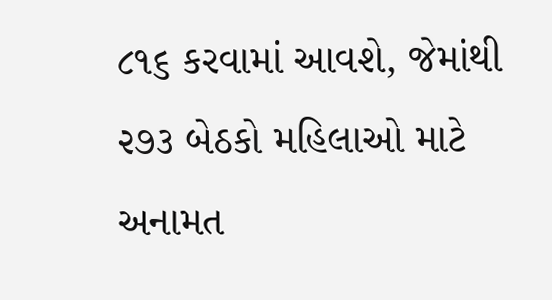૮૧૬ કરવામાં આવશે, જેમાંથી ૨૭૩ બેઠકો મહિલાઓ માટે અનામત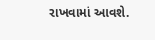રાખવામાં આવશે.